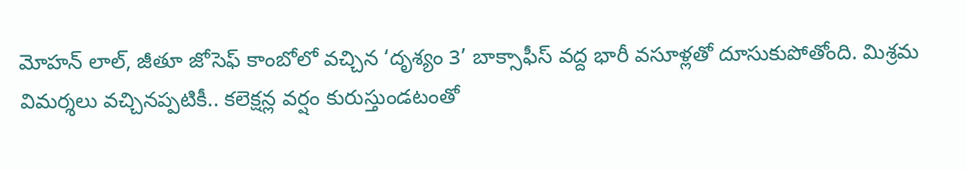మోహన్ లాల్, జీతూ జోసెఫ్ కాంబోలో వచ్చిన ‘దృశ్యం 3’ బాక్సాఫీస్ వద్ద భారీ వసూళ్లతో దూసుకుపోతోంది. మిశ్రమ విమర్శలు వచ్చినప్పటికీ.. కలెక్షన్ల వర్షం కురుస్తుండటంతో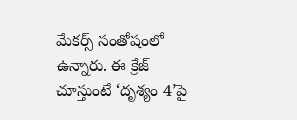మేకర్స్ సంతోషంలో ఉన్నారు. ఈ క్రేజ్ చూస్తుంటే ‘దృశ్యం 4’పై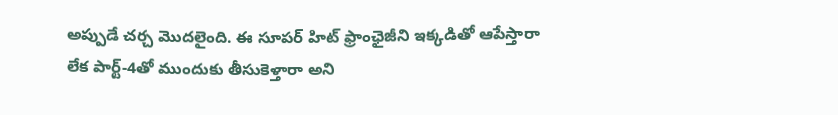అప్పుడే చర్చ మొదలైంది. ఈ సూపర్ హిట్ ఫ్రాంఛైజీని ఇక్కడితో ఆపేస్తారా లేక పార్ట్-4తో ముందుకు తీసుకెళ్తారా అని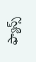ఫ్యాన్స్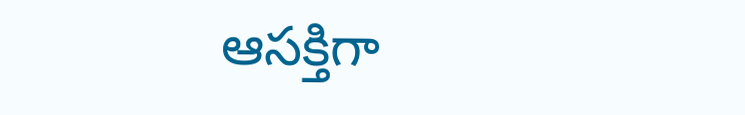ఆసక్తిగా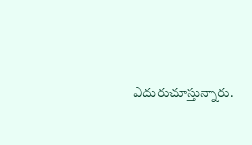ఎదురుచూస్తున్నారు.